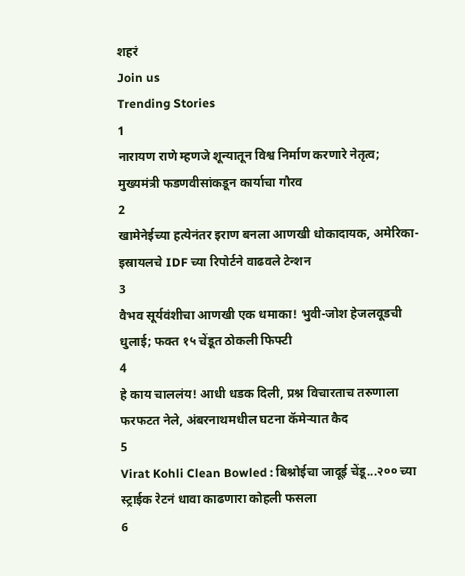शहरं
Join us
Trending Stories
1
नारायण राणे म्हणजे शून्यातून विश्व निर्माण करणारे नेतृत्व; मुख्यमंत्री फडणवीसांकडून कार्याचा गौरव
2
खामेनेईच्या हत्येनंतर इराण बनला आणखी धोकादायक, अमेरिका-इस्रायलचे IDF च्या रिपोर्टने वाढवले टेन्शन
3
वैभव सूर्यवंशीचा आणखी एक धमाका! भुवी-जोश हेजलवूडची धुलाई; फक्त १५ चेंडूत ठोकली फिफ्टी
4
हे काय चाललंय! आधी धडक दिली, प्रश्न विचारताच तरुणाला फरफटत नेले, अंबरनाथमधील घटना कॅमेऱ्यात कैद
5
Virat Kohli Clean Bowled : बिश्नोईचा जादूई चेंडू...२०० च्या स्ट्राईक रेटनं धावा काढणारा कोहली फसला
6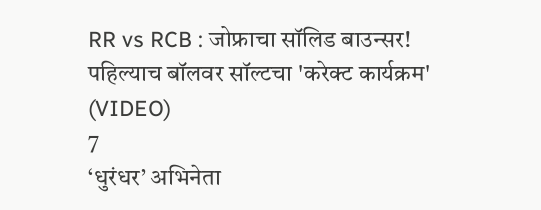RR vs RCB : जोफ्राचा सॉलिड बाउन्सर! पहिल्याच बॉलवर सॉल्टचा 'करेक्ट कार्यक्रम' (VIDEO)
7
‘धुरंधर’ अभिनेता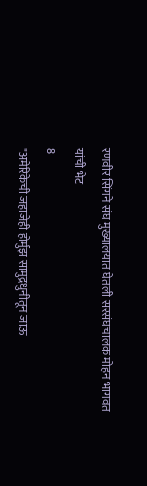रणवीर सिंगने संघ मुख्यालयात घेतली सरसंघचालक मोहन भागवत यांची भेट
8
"अमेरिकेची जहाजेही होर्मुझ सामुद्रधुनीतून जाऊ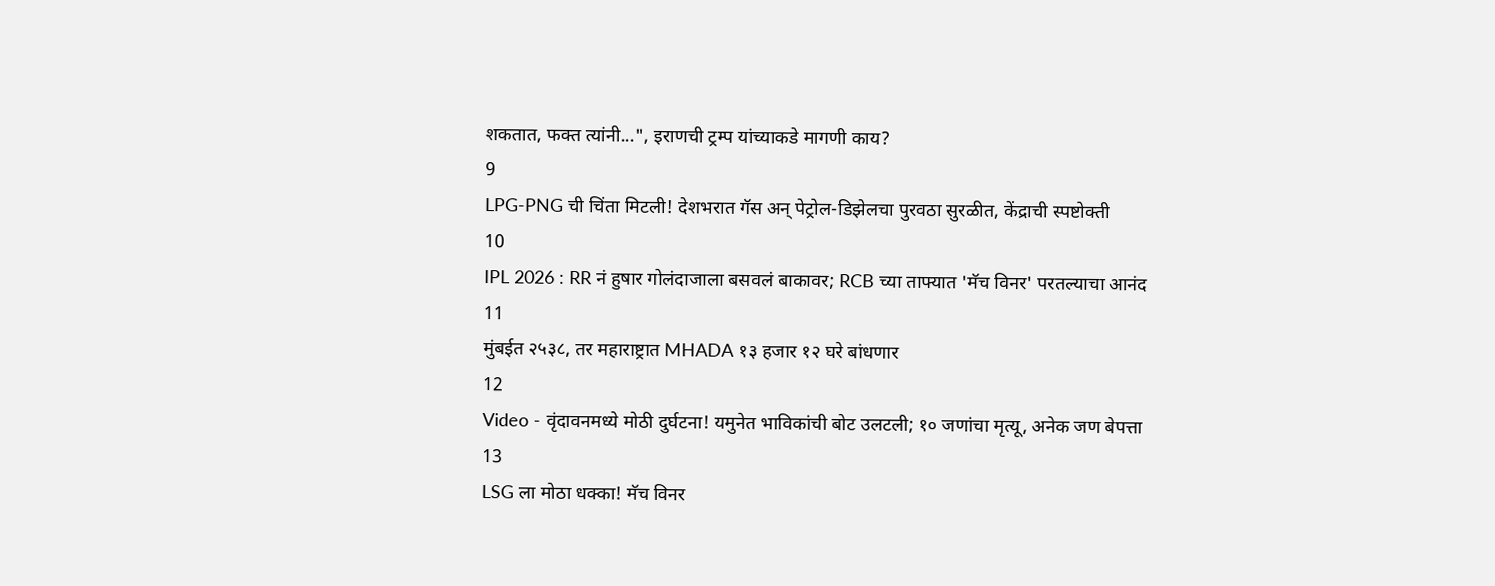शकतात, फक्त त्यांनी...", इराणची ट्रम्प यांच्याकडे मागणी काय?
9
LPG-PNG ची चिंता मिटली! देशभरात गॅस अन् पेट्रोल-डिझेलचा पुरवठा सुरळीत, केंद्राची स्पष्टोक्ती
10
IPL 2026 : RR नं हुषार गोलंदाजाला बसवलं बाकावर; RCB च्या ताफ्यात 'मॅच विनर' परतल्याचा आनंद
11
मुंबईत २५३८, तर महाराष्ट्रात MHADA १३ हजार १२ घरे बांधणार
12
Video - वृंदावनमध्ये मोठी दुर्घटना! यमुनेत भाविकांची बोट उलटली; १० जणांचा मृत्यू, अनेक जण बेपत्ता
13
LSG ला मोठा धक्का! मॅच विनर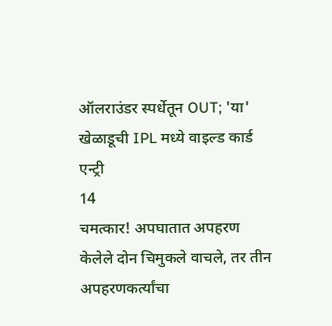ऑलराउंडर स्पर्धेतून OUT; 'या' खेळाडूची IPL मध्ये वाइल्ड कार्ड एन्ट्री
14
चमत्कार! अपघातात अपहरण केलेले दोन चिमुकले वाचले, तर तीन अपहरणकर्त्यांचा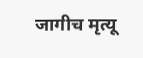जागीच मृत्यू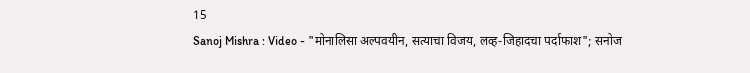15
Sanoj Mishra : Video - "मोनालिसा अल्पवयीन, सत्याचा विजय, लव्ह-जिहादचा पर्दाफाश"; सनोज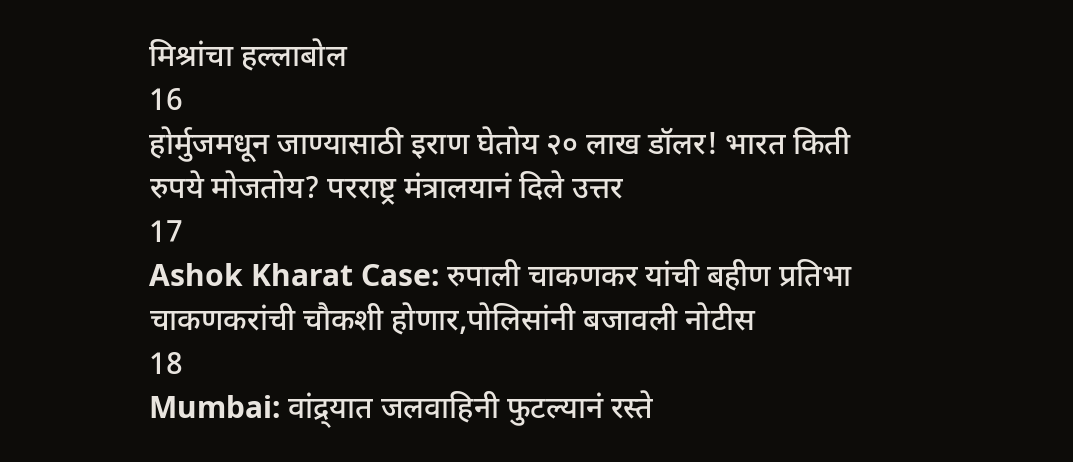मिश्रांचा हल्लाबोल
16
होर्मुजमधून जाण्यासाठी इराण घेतोय २० लाख डॉलर! भारत किती रुपये मोजतोय? परराष्ट्र मंत्रालयानं दिले उत्तर
17
Ashok Kharat Case: रुपाली चाकणकर यांची बहीण प्रतिभा चाकणकरांची चौकशी होणार,पोलिसांनी बजावली नोटीस
18
Mumbai: वांद्र्यात जलवाहिनी फुटल्यानं रस्ते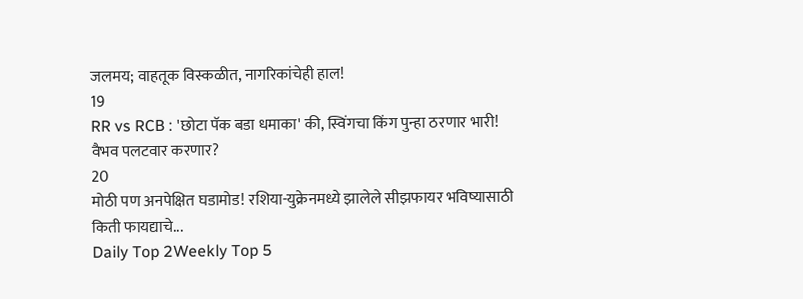जलमय; वाहतूक विस्कळीत, नागरिकांचेही हाल!
19
RR vs RCB : 'छोटा पॅक बडा धमाका' की, स्विंगचा किंग पुन्हा ठरणार भारी! वैभव पलटवार करणार?
20
मोठी पण अनपेक्षित घडामोड! रशिया-युक्रेनमध्ये झालेले सीझफायर भविष्यासाठी किती फायद्याचे...
Daily Top 2Weekly Top 5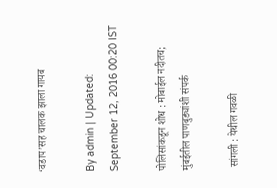‘वडाप’सह चालक झाला गायब

By admin | Updated: September 12, 2016 00:20 IST

पोलिसांकडून शोध : मोबाईल नदीतच; मुंबईतील पाणबुड्यांशी संपर्क

 सांगली : येथील गवळी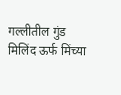गल्लीतील गुंड मिलिंद ऊर्फ मिंच्या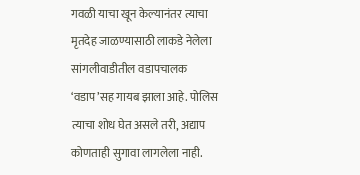गवळी याचा खून केल्यानंतर त्याचा मृतदेह जाळण्यासाठी लाकडे नेलेला सांगलीवाडीतील वडापचालक ‘वडाप’सह गायब झाला आहे. पोलिस त्याचा शोध घेत असले तरी, अद्याप कोणताही सुगावा लागलेला नाही.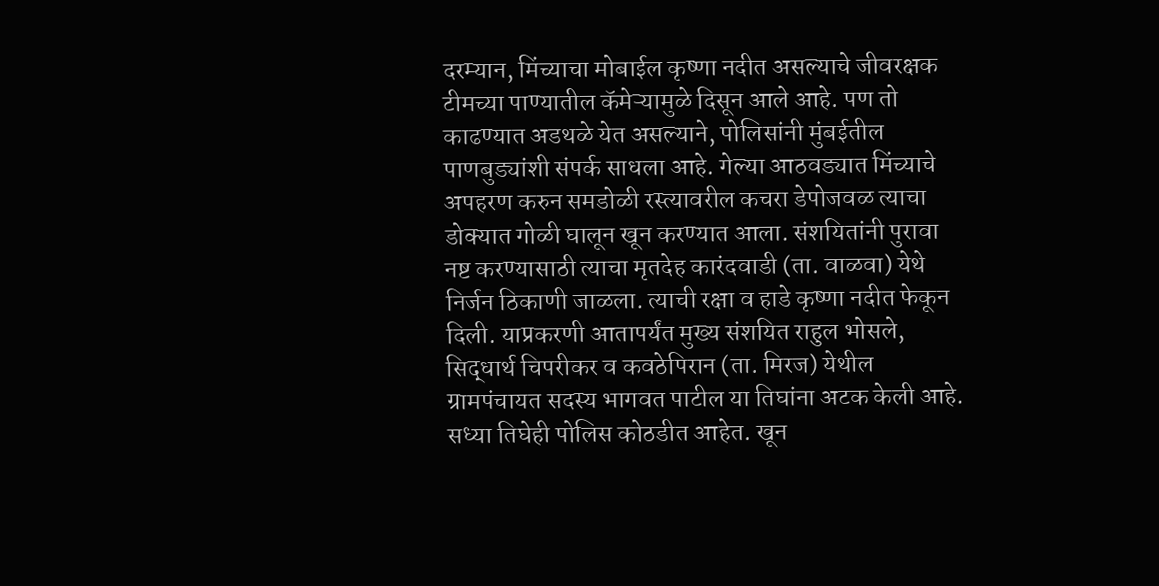दरम्यान, मिंच्याचा मोबाईल कृष्णा नदीत असल्याचे जीवरक्षक टीमच्या पाण्यातील कॅमेऱ्यामुळे दिसून आले आहे. पण तो काढण्यात अडथळे येत असल्याने, पोलिसांनी मुंबईतील पाणबुड्यांशी संपर्क साधला आहे. गेल्या आठवड्यात मिंच्याचे अपहरण करुन समडोळी रस्त्यावरील कचरा डेपोजवळ त्याचा डोक्यात गोळी घालून खून करण्यात आला. संशयितांनी पुरावा नष्ट करण्यासाठी त्याचा मृतदेह कारंदवाडी (ता. वाळवा) येथे निर्जन ठिकाणी जाळला. त्याची रक्षा व हाडे कृष्णा नदीत फेकून दिली. याप्रकरणी आतापर्यंत मुख्य संशयित राहुल भोसले, सिद्धार्थ चिपरीकर व कवठेपिरान (ता. मिरज) येथील ग्रामपंचायत सदस्य भागवत पाटील या तिघांना अटक केली आहे. सध्या तिघेही पोलिस कोठडीत आहेत. खून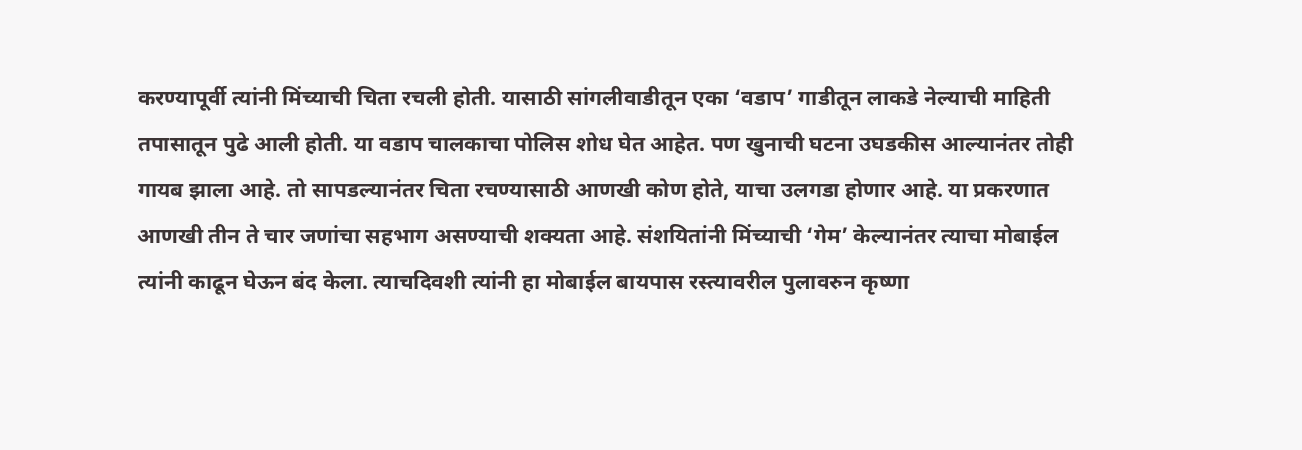करण्यापूर्वी त्यांनी मिंच्याची चिता रचली होती. यासाठी सांगलीवाडीतून एका ‘वडाप’ गाडीतून लाकडे नेल्याची माहिती तपासातून पुढे आली होती. या वडाप चालकाचा पोलिस शोध घेत आहेत. पण खुनाची घटना उघडकीस आल्यानंतर तोही गायब झाला आहे. तो सापडल्यानंतर चिता रचण्यासाठी आणखी कोण होते, याचा उलगडा होणार आहे. या प्रकरणात आणखी तीन ते चार जणांचा सहभाग असण्याची शक्यता आहे. संशयितांनी मिंच्याची ‘गेम’ केल्यानंतर त्याचा मोबाईल त्यांनी काढून घेऊन बंद केला. त्याचदिवशी त्यांनी हा मोबाईल बायपास रस्त्यावरील पुलावरुन कृष्णा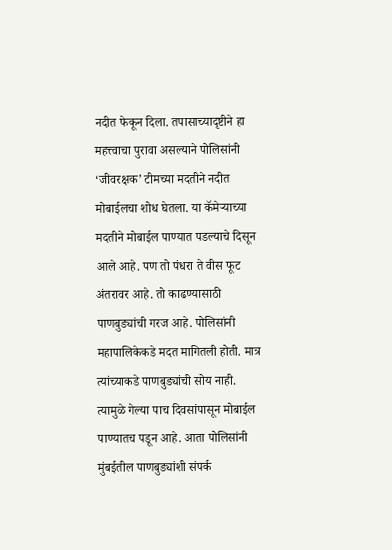नदीत फेकून दिला. तपासाच्यादृष्टीने हा महत्त्वाचा पुरावा असल्याने पोलिसांनी ‘जीवरक्षक’ टीमच्या मदतीने नदीत मोबाईलचा शोध घेतला. या कॅमेऱ्याच्या मदतीने मोबाईल पाण्यात पडल्याचे दिसून आले आहे. पण तो पंधरा ते वीस फूट अंतरावर आहे. तो काढण्यासाठी पाणबुड्यांची गरज आहे. पोलिसांनी महापालिकेकडे मदत मागितली होती. मात्र त्यांच्याकडे पाणबुड्यांची सोय नाही. त्यामुळे गेल्या पाच दिवसांपासून मोबाईल पाण्यातच पडून आहे. आता पोलिसांनी मुंबईतील पाणबुड्यांशी संपर्क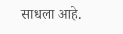साधला आहे.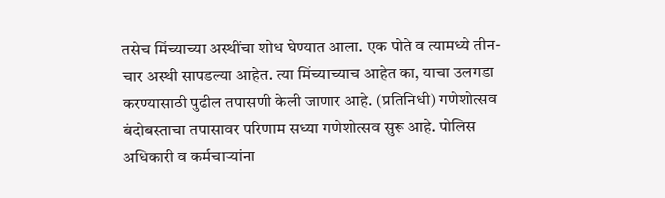तसेच मिंच्याच्या अस्थींचा शोध घेण्यात आला. एक पोते व त्यामध्ये तीन-चार अस्थी सापडल्या आहेत. त्या मिंच्याच्याच आहेत का, याचा उलगडा करण्यासाठी पुढील तपासणी केली जाणार आहे. (प्रतिनिधी) गणेशोत्सव बंदोबस्ताचा तपासावर परिणाम सध्या गणेशोत्सव सुरू आहे. पोलिस अधिकारी व कर्मचाऱ्यांना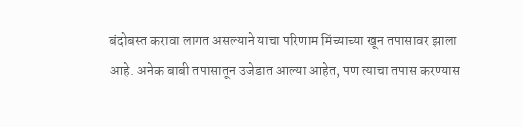बंदोबस्त करावा लागत असल्याने याचा परिणाम मिंच्याच्या खून तपासावर झाला आहे. अनेक बाबी तपासातून उजेडात आल्या आहेत, पण त्याचा तपास करण्यास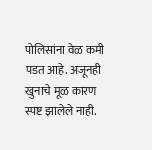पोलिसांना वेळ कमी पडत आहे. अजूनही खुनाचे मूळ कारण स्पष्ट झालेले नाही.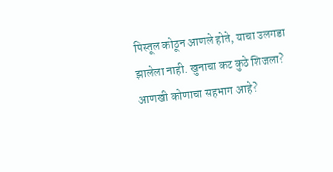पिस्तूल कोठून आणले होते, याचा उलगडा झालेला नाही. खुनाचा कट कुठे शिजला? आणखी कोणाचा सहभाग आहे?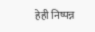हेही निष्पन्न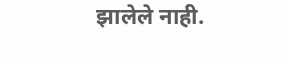झालेले नाही.